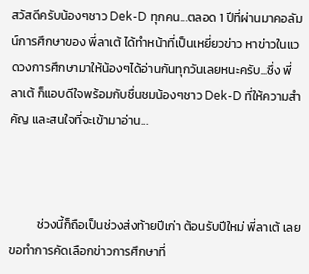สวัสดีครับน้องๆชาว Dek-D ทุกคน...ตลอด 1 ปีที่ผ่านมาคอลัมน์การศึกษาของ พี่ลาเต้ ได้ทำหน้าที่เป็นเหยี่ยวข่าว หาข่าวในแวดวงการศึกษามาให้น้องๆได้อ่านกันทุกวันเลยหนะครับ...ซึ่ง พี่ลาเต้ ก็แอบดีใจพร้อมกับชื่นชมน้องๆชาว Dek-D ที่ให้ความสำคัญ และสนใจที่จะเข้ามาอ่าน...



          ช่วงนี้ก็ถือเป็นช่วงส่งท้ายปีเก่า ต้อนรับปีใหม่ พี่ลาเต้ เลยขอทำการคัดเลือกข่าวการศึกษาที่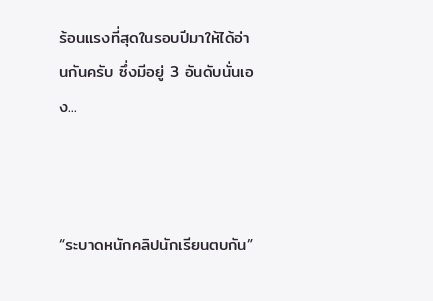ร้อนแรงที่สุดในรอบปีมาให้ได้อ่านกันครับ ซึ่งมีอยู่ 3 อันดับนั่นเอง...



“ระบาดหนักคลิปนักเรียนตบกัน”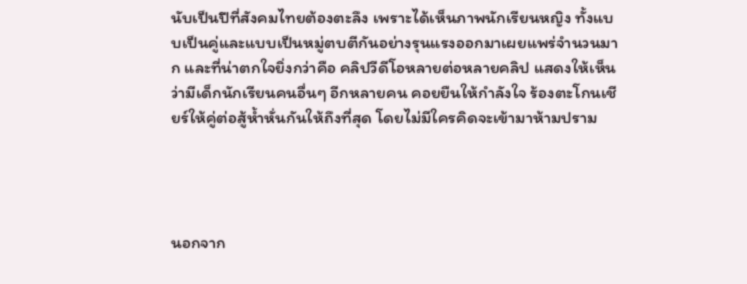นับเป็นปีที่สังคมไทยต้องตะลึง เพราะได้เห็นภาพนักเรียนหญิง ทั้งแบบเป็นคู่และแบบเป็นหมู่ตบตีกันอย่างรุนแรงออกมาเผยแพร่จำนวนมาก และที่น่าตกใจยิ่งกว่าคือ คลิปวีดีโอหลายต่อหลายคลิป แสดงให้เห็นว่ามีเด็กนักเรียนคนอื่นๆ อีกหลายคน คอยยืนให้กำลังใจ ร้องตะโกนเชียร์ให้คู่ต่อสู้ห้ำหั่นกันให้ถึงที่สุด โดยไม่มีใครคิดจะเข้ามาห้ามปราม




นอกจาก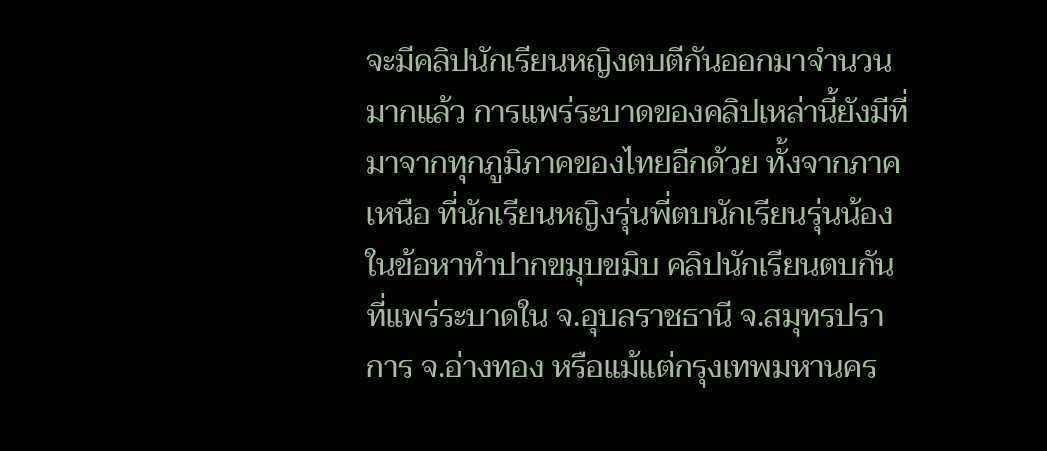จะมีคลิปนักเรียนหญิงตบตีกันออกมาจำนวนมากแล้ว การแพร่ระบาดของคลิปเหล่านี้ยังมีที่มาจากทุกภูมิภาคของไทยอีกด้วย ทั้งจากภาคเหนือ ที่นักเรียนหญิงรุ่นพี่ตบนักเรียนรุ่นน้องในข้อหาทำปากขมุบขมิบ คลิปนักเรียนตบกันที่แพร่ระบาดใน จ.อุบลราชธานี จ.สมุทรปราการ จ.อ่างทอง หรือแม้แต่กรุงเทพมหานคร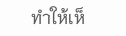ทำให้เห็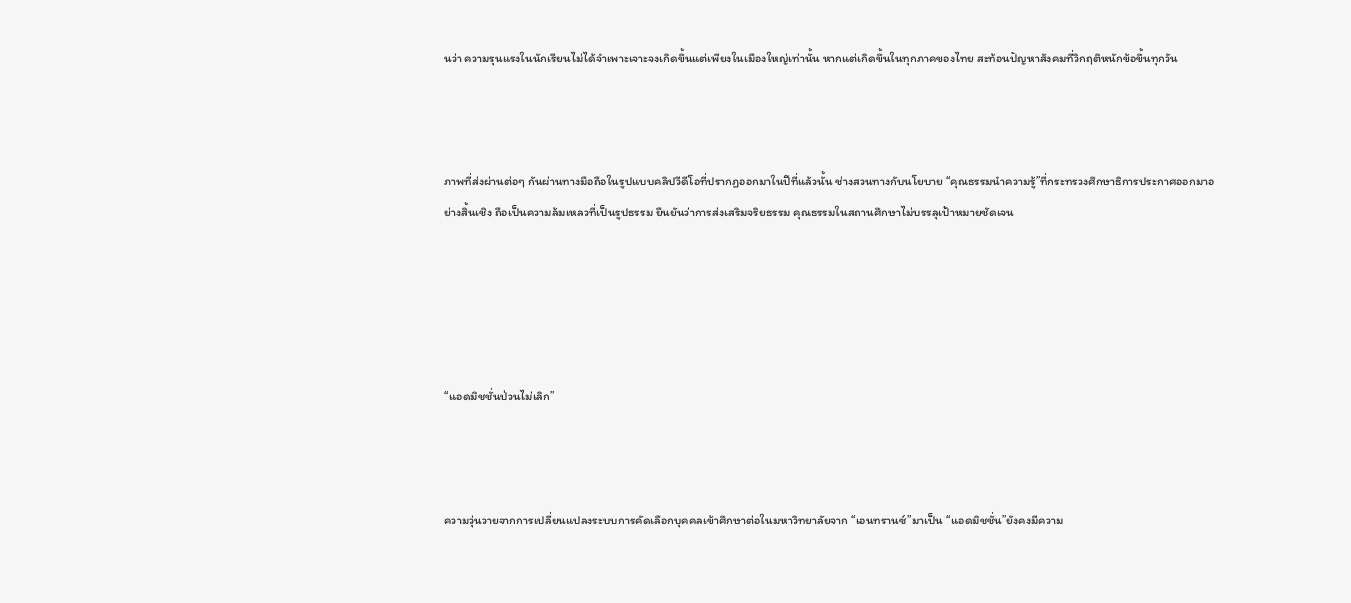นว่า ความรุนแรงในนักเรียนไม่ได้จำเพาะเจาะจงเกิดขึ้นแต่เพียงในเมืองใหญ่เท่านั้น หากแต่เกิดขึ้นในทุกภาคของไทย สะท้อนปัญหาสังคมที่วิกฤติหนักข้อขึ้นทุกวัน



ภาพที่ส่งผ่านต่อๆ กันผ่านทางมือถือในรูปแบบคลิปวีดีโอที่ปรากฏออกมาในปีที่แล้วนั้น ช่างสวนทางกับนโยบาย “คุณธรรมนำความรู้”ที่กระทรวงศึกษาธิการประกาศออกมาอย่างสิ้นเชิง ถือเป็นความล้มเหลวที่เป็นรูปธรรม ยืนยันว่าการส่งเสริมจริยธรรม คุณธรรมในสถานศึกษาไม่บรรลุเป้าหมายชัดเจน





“แอดมิชชั่นป่วนไม่เลิก”



ความวุ่นวายจากการเปลี่ยนแปลงระบบการคัดเลือกบุคคลเข้าศึกษาต่อในมหาวิทยาลัยจาก “เอนทรานซ์”มาเป็น “แอดมิชชั่น”ยังคงมีความ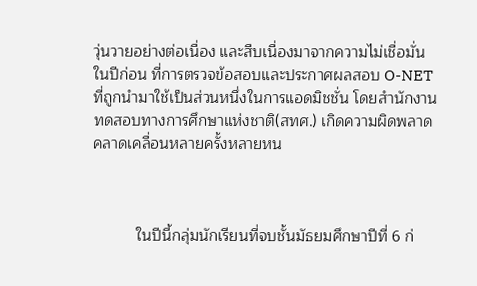วุ่นวายอย่างต่อเนื่อง และสืบเนื่องมาจากความไม่เชื่อมั่นในปีก่อน ที่การตรวจข้อสอบและประกาศผลสอบ O-NET ที่ถูกนำมาใช้เป็นส่วนหนึ่งในการแอดมิชชั่น โดยสำนักงานทดสอบทางการศึกษาแห่งชาติ(สทศ.) เกิดความผิดพลาดคลาดเคลื่อนหลายครั้งหลายหน



          ในปีนี้กลุ่มนักเรียนที่จบชั้นมัธยมศึกษาปีที่ 6 ก่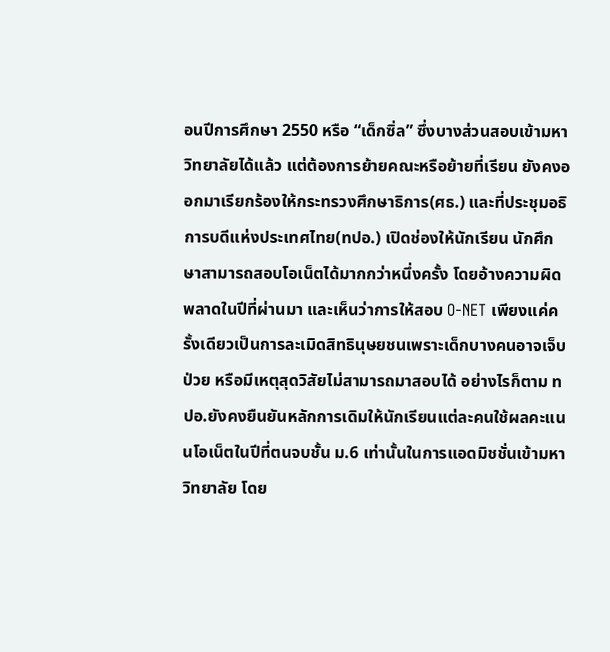อนปีการศึกษา 2550 หรือ “เด็กซิ่ล” ซึ่งบางส่วนสอบเข้ามหาวิทยาลัยได้แล้ว แต่ต้องการย้ายคณะหรือย้ายที่เรียน ยังคงออกมาเรียกร้องให้กระทรวงศึกษาธิการ(ศธ.) และที่ประชุมอธิการบดีแห่งประเทศไทย(ทปอ.) เปิดช่องให้นักเรียน นักศึกษาสามารถสอบโอเน็ตได้มากกว่าหนึ่งครั้ง โดยอ้างความผิดพลาดในปีที่ผ่านมา และเห็นว่าการให้สอบ O-NET เพียงแค่ครั้งเดียวเป็นการละเมิดสิทธินุษยชนเพราะเด็กบางคนอาจเจ็บป่วย หรือมีเหตุสุดวิสัยไม่สามารถมาสอบได้ อย่างไรก็ตาม ทปอ.ยังคงยืนยันหลักการเดิมให้นักเรียนแต่ละคนใช้ผลคะแนนโอเน็ตในปีที่ตนจบชั้น ม.6 เท่านั้นในการแอดมิชชั่นเข้ามหาวิทยาลัย โดย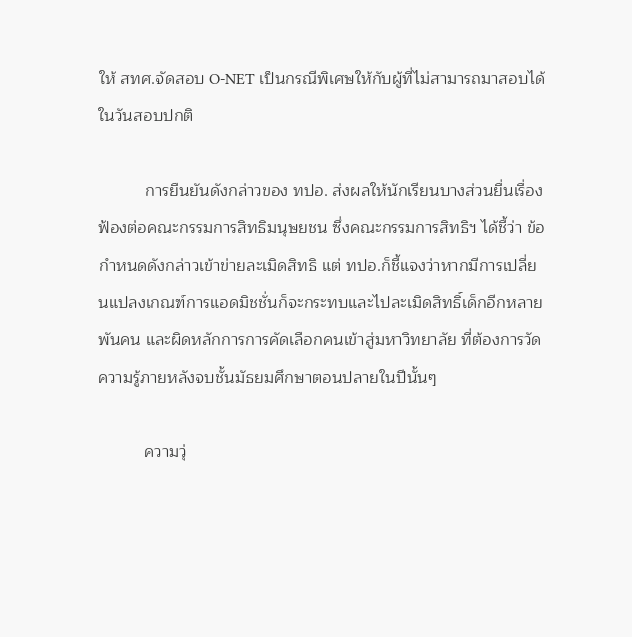ให้ สทศ.จัดสอบ O-NET เป็นกรณีพิเศษให้กับผู้ที่ไม่สามารถมาสอบได้ในวันสอบปกติ

          การยืนยันดังกล่าวของ ทปอ. ส่งผลให้นักเรียนบางส่วนยื่นเรื่องฟ้องต่อคณะกรรมการสิทธิมนุษยชน ซึ่งคณะกรรมการสิทธิฯ ได้ชี้ว่า ข้อกำหนดดังกล่าวเข้าข่ายละเมิดสิทธิ แต่ ทปอ.ก็ชี้แจงว่าหากมีการเปลี่ยนแปลงเกณฑ์การแอดมิชชั่นก็จะกระทบและไปละเมิดสิทธิ์เด็กอีกหลายพันคน และผิดหลักการการคัดเลือกคนเข้าสู่มหาวิทยาลัย ที่ต้องการวัดความรู้ภายหลังจบชั้นมัธยมศึกษาตอนปลายในปีนั้นๆ

          ความวุ่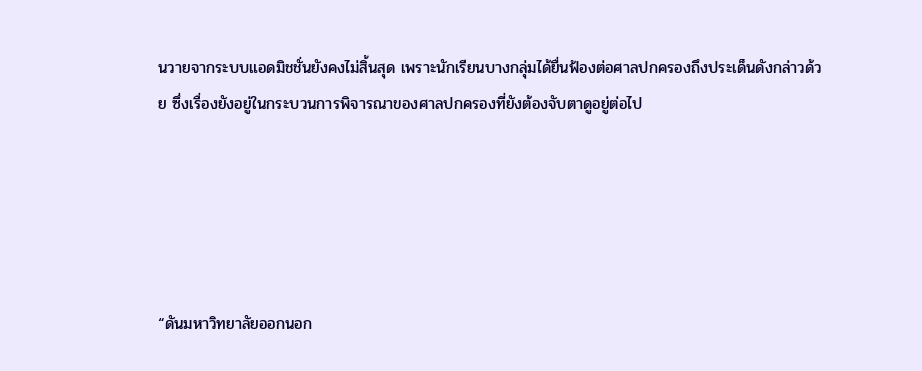นวายจากระบบแอดมิชชั่นยังคงไม่สิ้นสุด เพราะนักเรียนบางกลุ่มได้ยื่นฟ้องต่อศาลปกครองถึงประเด็นดังกล่าวด้วย ซึ่งเรื่องยังอยู่ในกระบวนการพิจารณาของศาลปกครองที่ยังต้องจับตาดูอยู่ต่อไป





“ดันมหาวิทยาลัยออกนอก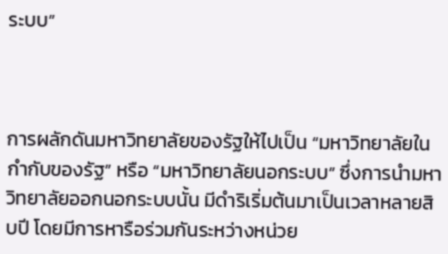ระบบ”



การผลักดันมหาวิทยาลัยของรัฐให้ไปเป็น “มหาวิทยาลัยในกำกับของรัฐ” หรือ “มหาวิทยาลัยนอกระบบ” ซึ่งการนำมหาวิทยาลัยออกนอกระบบนั้น มีดำริเริ่มต้นมาเป็นเวลาหลายสิบปี โดยมีการหารือร่วมกันระหว่างหน่วย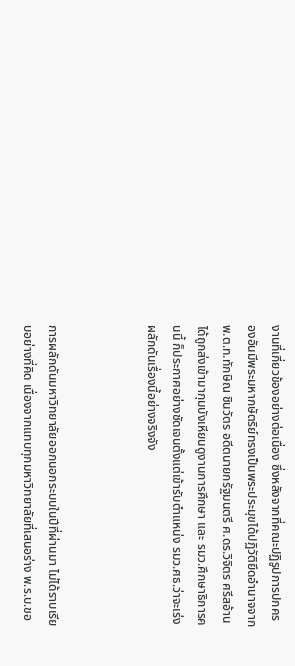งานที่เกี่ยวข้องอย่างต่อเนื่อง ซึ่งหลังจากที่คณะปฏิรูปการปกครองอันมีพระมหากษัตริย์ทรงเป็นพระประมุขได้ปฏิวัติยึดอำนาจจาก พ.ต.ท.ทักษิณ ชินวัตร อดีตนายกรัฐมนตรี ศ.ดร.วิจิตร ศรีสอ้าน ได้ถูกส่งเข้ามากุมบังเหียนดูงานการศึกษา และ รมว.ศึกษาธิการคนนี้ ก็ประกาศอย่างชัดเจนตั้งแต่เข้ารับตำแหน่ง รมว.ศธ.ว่าจะเร่งผลักดันเรื่องนี้อย่างจริงจัง



การผลักดันมหาวิทยาลัยออกนอกระบบในปีที่ผ่านมา ไม่ได้ราบเรียบอย่างที่คิด เนื่องจากแทบทุกมหาวิทยาลัยที่เสนอร่าง พ.ร.บ.ขอ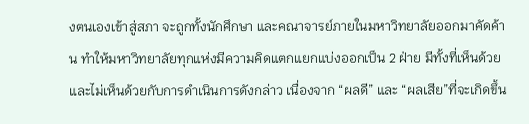งตนเองเข้าสู่สภา จะถูกทั้งนักศึกษา และคณาจารย์ภายในมหาวิทยาลัยออกมาคัดค้าน ทำให้มหาวิทยาลัยทุกแห่งมีความคิดแตกแยกแบ่งออกเป็น 2 ฝ่าย มีทั้งที่เห็นด้วยและไม่เห็นด้วยกับการดำเนินการดังกล่าว เนื่องจาก “ผลดี” และ “ผลเสีย”ที่จะเกิดขึ้น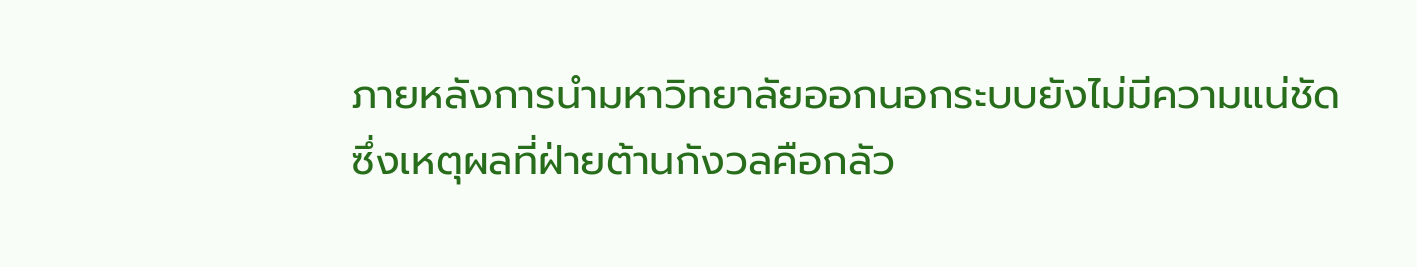ภายหลังการนำมหาวิทยาลัยออกนอกระบบยังไม่มีความแน่ชัด ซึ่งเหตุผลที่ฝ่ายต้านกังวลคือกลัว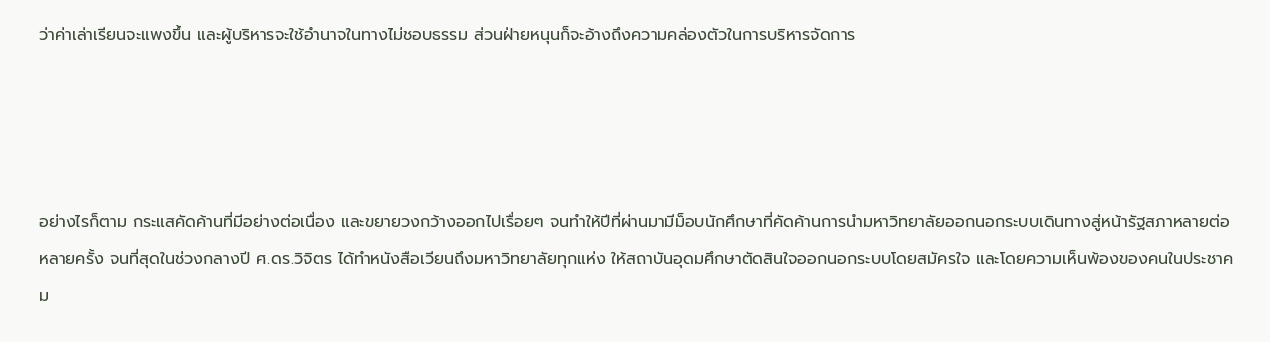ว่าค่าเล่าเรียนจะแพงขึ้น และผู้บริหารจะใช้อำนาจในทางไม่ชอบธรรม ส่วนฝ่ายหนุนก็จะอ้างถึงความคล่องตัวในการบริหารจัดการ




อย่างไรก็ตาม กระแสคัดค้านที่มีอย่างต่อเนื่อง และขยายวงกว้างออกไปเรื่อยๆ จนทำให้ปีที่ผ่านมามีม็อบนักศึกษาที่คัดค้านการนำมหาวิทยาลัยออกนอกระบบเดินทางสู่หน้ารัฐสภาหลายต่อหลายครั้ง จนที่สุดในช่วงกลางปี ศ.ดร.วิจิตร ได้ทำหนังสือเวียนถึงมหาวิทยาลัยทุกแห่ง ให้สถาบันอุดมศึกษาตัดสินใจออกนอกระบบโดยสมัครใจ และโดยความเห็นพ้องของคนในประชาคม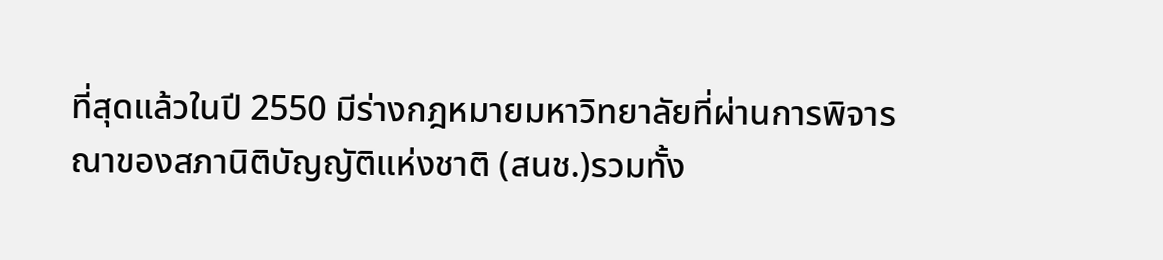ที่สุดแล้วในปี 2550 มีร่างกฎหมายมหาวิทยาลัยที่ผ่านการพิจารณาของสภานิติบัญญัติแห่งชาติ (สนช.)รวมทั้ง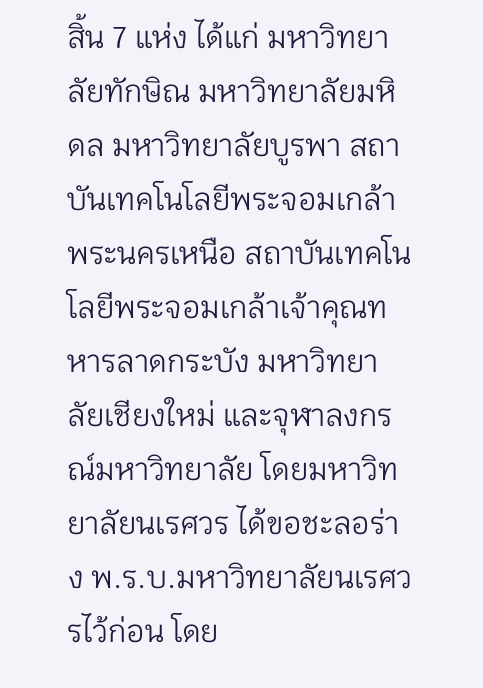สิ้น 7 แห่ง ได้แก่ มหาวิทยาลัยทักษิณ มหาวิทยาลัยมหิดล มหาวิทยาลัยบูรพา สถาบันเทคโนโลยีพระจอมเกล้าพระนครเหนือ สถาบันเทคโนโลยีพระจอมเกล้าเจ้าคุณทหารลาดกระบัง มหาวิทยาลัยเชียงใหม่ และจุฬาลงกรณ์มหาวิทยาลัย โดยมหาวิทยาลัยนเรศวร ได้ขอชะลอร่าง พ.ร.บ.มหาวิทยาลัยนเรศวรไว้ก่อน โดย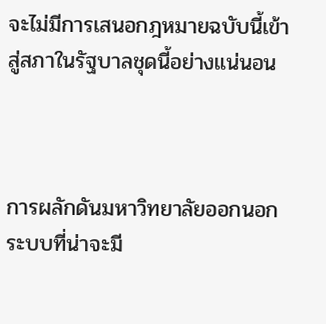จะไม่มีการเสนอกฎหมายฉบับนี้เข้าสู่สภาในรัฐบาลชุดนี้อย่างแน่นอน



การผลักดันมหาวิทยาลัยออกนอกระบบที่น่าจะมี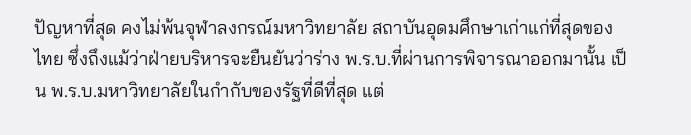ปัญหาที่สุด คงไม่พ้นจุฬาลงกรณ์มหาวิทยาลัย สถาบันอุดมศึกษาเก่าแก่ที่สุดของไทย ซึ่งถึงแม้ว่าฝ่ายบริหารจะยืนยันว่าร่าง พ.ร.บ.ที่ผ่านการพิจารณาออกมานั้น เป็น พ.ร.บ.มหาวิทยาลัยในกำกับของรัฐที่ดีที่สุด แต่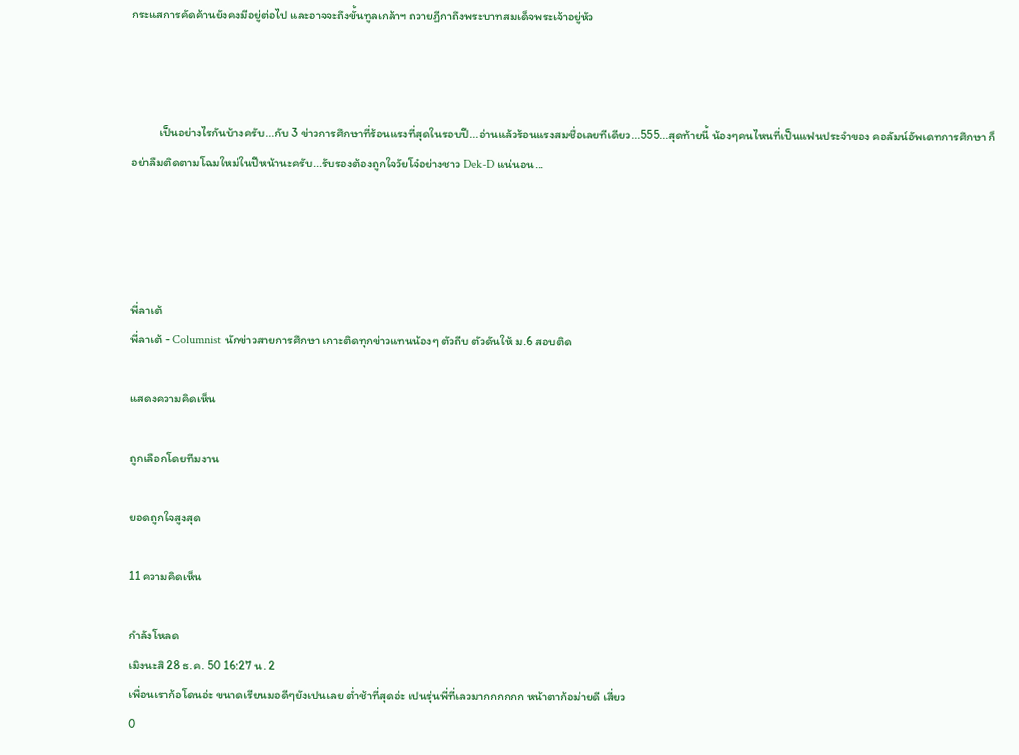กระแสการคัดค้านยังคงมีอยู่ต่อไป และอาจจะถึงขั้นทูลเกล้าฯ ถวายฏีกาถึงพระบาทสมเด็จพระเจ้าอยู่หัว



          เป็นอย่างไรกันบ้างครับ...กับ 3 ข่าวการศึกษาที่ร้อนแรงที่สุดในรอบปี...อ่านแล้วร้อนแรงสมชื่อเลยทีเดียว...555...สุดท้ายนี้ น้องๆคนไหนที่เป็นแฟนประจำของ คอลัมน์อัพเดทการศึกษา ก็อย่าลืมติดตามโฉมใหม่ในปีหน้านะครับ...รับรองต้องถูกใจวัยโจ๋อย่างชาว Dek-D แน่นอน...




พี่ลาเต้
พี่ลาเต้ - Columnist นักข่าวสายการศึกษา เกาะติดทุกข่าวแทนน้องๆ ตัวถีบ ตัวดันให้ ม.6 สอบติด

แสดงความคิดเห็น

ถูกเลือกโดยทีมงาน

ยอดถูกใจสูงสุด

11 ความคิดเห็น

กำลังโหลด
เมิงนะสิ 28 ธ.ค. 50 16:27 น. 2
เพื่อนเราก้อโดนอ่ะ ขนาดเรียนมอดีๆยังเปนเลย ต่ำช้าที่สุดอ่ะ เปนรุ่นพี่ที่เลวมากกกกกก หน้าตาก้อม่ายดี เสี่ยว
0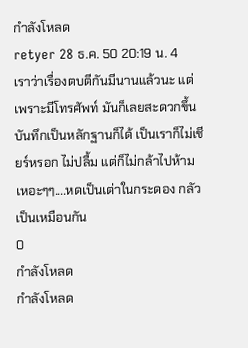กำลังโหลด
retyer 28 ธ.ค. 50 20:19 น. 4
เราว่าเรื่องตบตีกันมีนานแล้วนะ แต่เพราะมีโทรศัพท์ มันก็เลยสะดวกขึ้น บันทึกเป็นหลักฐานก็ได้ เป็นเราก็ไม่เชียร์หรอก ไม่ปลื้ม แต่ก็ไม่กล้าไปห้าม เหอะๆๆ....หดเป็นเต่าในกระดอง กลัวเป็นเหมือนกัน
0
กำลังโหลด
กำลังโหลด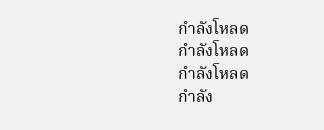กำลังโหลด
กำลังโหลด
กำลังโหลด
กำลัง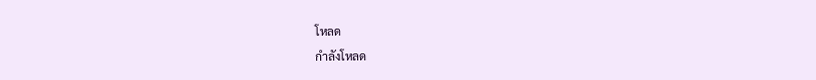โหลด
กำลังโหลด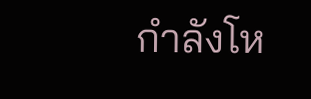กำลังโห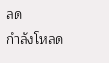ลด
กำลังโหลด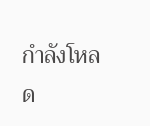กำลังโหลด